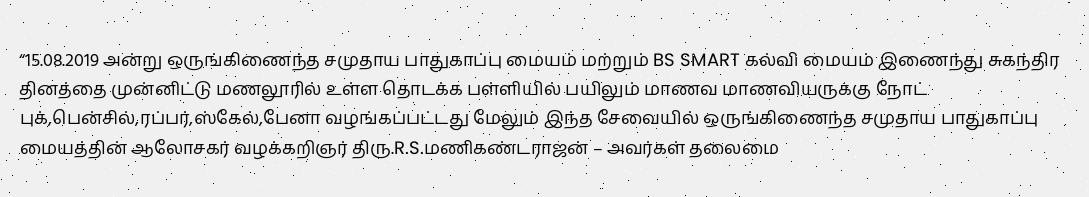“15.08.2019 அன்று ஒருங்கிணைந்த சமுதாய பாதுகாப்பு மையம் மற்றும் BS SMART கல்வி மையம் இணைந்து சுகந்திர தினத்தை முன்னிட்டு மணலூரில் உள்ள தொடக்க பள்ளியில் பயிலும் மாணவ மாணவியருக்கு நோட் புக்,பென்சில்,ரப்பர்,ஸ்கேல்,பேனா வழங்கப்பட்டது மேலும் இந்த சேவையில் ஒருங்கிணைந்த சமுதாய பாதுகாப்பு மையத்தின் ஆலோசகர் வழக்கறிஞர் திரு.R.S.மணிகண்டராஜன் – அவர்கள் தலைமை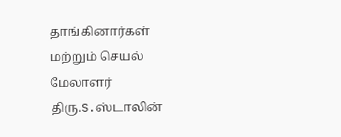தாங்கினார்கள் மற்றும் செயல் மேலாளர் திரு.S.ஸ்டாலின்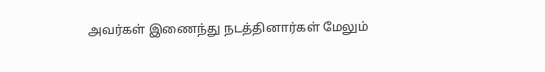அவர்கள் இணைந்து நடத்தினார்கள் மேலும்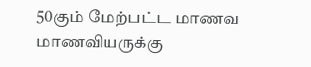50கும் மேற்பட்ட மாணவ மாணவியருக்கு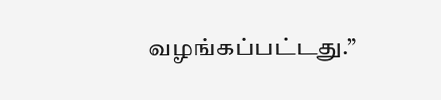வழங்கப்பட்டது.”